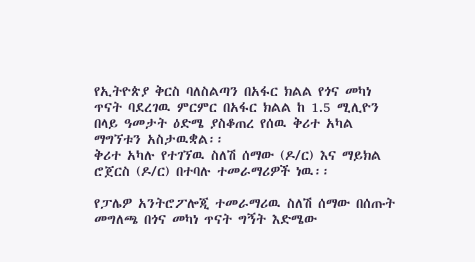የኢትዮጵያ ቅርስ ባለስልጣን በአፋር ክልል የጎና መካነ ጥናት ባደረገዉ ምርምር በአፋር ክልል ከ 1.5 ሚሊዮን በላይ ዓመታት ዕድሜ ያስቆጠረ የሰዉ ቅሪተ አካል ማግኘቱን አስታዉቋል፡፡
ቅሪተ አካሉ የተገኘዉ ስለሽ ሰማው (ዶ/ር) እና ማይክል ሮጀርስ (ዶ/ር) በተባሉ ተመራማሪዎች ነዉ፡፡

የፓሌዎ አንትሮፖሎጂ ተመራማሪዉ ስለሽ ሰማው በሰጡት መግለጫ በጎና መካነ ጥናት ግኝት እድሜው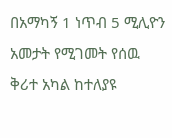በአማካኝ 1 ነጥብ 5 ሚሊዮን አመታት የሚገመት የሰዉ ቅሪተ አካል ከተለያዩ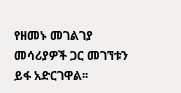የዘመኑ መገልገያ መሳሪያዎች ጋር መገኘቱን ይፋ አድርገዋል፡፡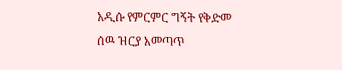አዲሱ የምርምር ግኝት የቅድመ ሰዉ ዝርያ አመጣጥ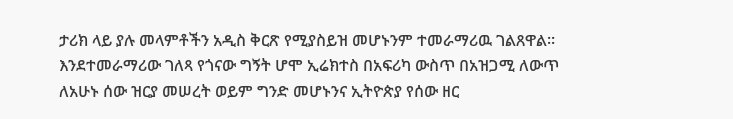ታሪክ ላይ ያሉ መላምቶችን አዲስ ቅርጽ የሚያስይዝ መሆኑንም ተመራማሪዉ ገልጸዋል፡፡
እንደተመራማሪው ገለጻ የጎናው ግኝት ሆሞ ኢሬክተስ በአፍሪካ ውስጥ በአዝጋሚ ለውጥ ለአሁኑ ሰው ዝርያ መሠረት ወይም ግንድ መሆኑንና ኢትዮጵያ የሰው ዘር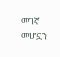መገኛ መሆኗን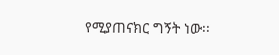የሚያጠናክር ግኝት ነው፡፡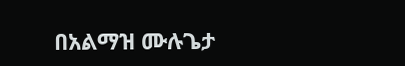በአልማዝ ሙሉጌታ